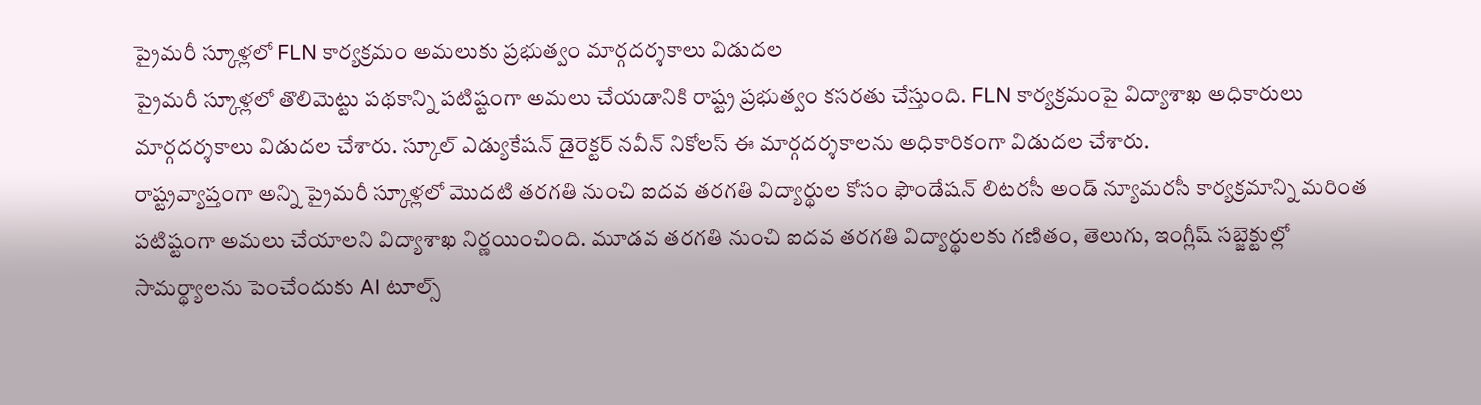ప్రైమరీ స్కూళ్లలో FLN కార్యక్రమం అమలుకు ప్రభుత్వం మార్గదర్శకాలు విడుదల
ప్రైమరీ స్కూళ్లలో తొలిమెట్టు పథకాన్ని పటిష్టంగా అమలు చేయడానికి రాష్ట్ర ప్రభుత్వం కసరతు చేస్తుంది. FLN కార్యక్రమంపై విద్యాశాఖ అధికారులు మార్గదర్శకాలు విడుదల చేశారు. స్కూల్ ఎడ్యుకేషన్ డైరెక్టర్ నవీన్ నికోలస్ ఈ మార్గదర్శకాలను అధికారికంగా విడుదల చేశారు.
రాష్ట్రవ్యాప్తంగా అన్ని ప్రైమరీ స్కూళ్లలో మొదటి తరగతి నుంచి ఐదవ తరగతి విద్యార్థుల కోసం ఫౌండేషన్ లిటరసీ అండ్ న్యూమరసీ కార్యక్రమాన్ని మరింత పటిష్టంగా అమలు చేయాలని విద్యాశాఖ నిర్ణయించింది. మూడవ తరగతి నుంచి ఐదవ తరగతి విద్యార్థులకు గణితం, తెలుగు, ఇంగ్లీష్ సబ్జెక్టుల్లో సామర్థ్యాలను పెంచేందుకు AI టూల్స్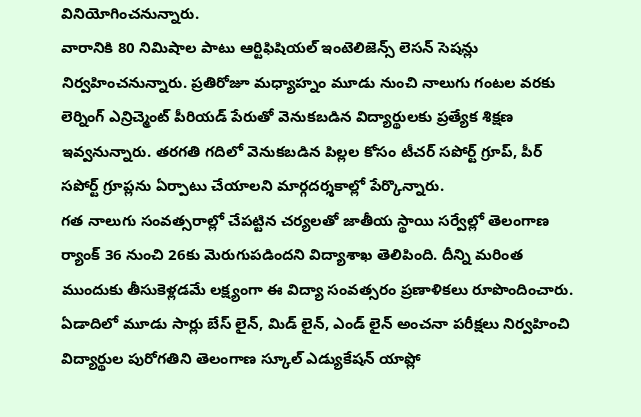వినియోగించనున్నారు.
వారానికి 80 నిమిషాల పాటు ఆర్టిఫిషియల్ ఇంటెలిజెన్స్ లెసన్ సెషన్లు నిర్వహించనున్నారు. ప్రతిరోజూ మధ్యాహ్నం మూడు నుంచి నాలుగు గంటల వరకు లెర్నింగ్ ఎన్రిచ్మెంట్ పీరియడ్ పేరుతో వెనుకబడిన విద్యార్థులకు ప్రత్యేక శిక్షణ ఇవ్వనున్నారు. తరగతి గదిలో వెనుకబడిన పిల్లల కోసం టీచర్ సపోర్ట్ గ్రూప్, పీర్ సపోర్ట్ గ్రూప్లను ఏర్పాటు చేయాలని మార్గదర్శకాల్లో పేర్కొన్నారు.
గత నాలుగు సంవత్సరాల్లో చేపట్టిన చర్యలతో జాతీయ స్థాయి సర్వేల్లో తెలంగాణ ర్యాంక్ 36 నుంచి 26కు మెరుగుపడిందని విద్యాశాఖ తెలిపింది. దీన్ని మరింత ముందుకు తీసుకెళ్లడమే లక్ష్యంగా ఈ విద్యా సంవత్సరం ప్రణాళికలు రూపొందించారు.
ఏడాదిలో మూడు సార్లు బేస్ లైన్, మిడ్ లైన్, ఎండ్ లైన్ అంచనా పరీక్షలు నిర్వహించి విద్యార్థుల పురోగతిని తెలంగాణ స్కూల్ ఎడ్యుకేషన్ యాప్లో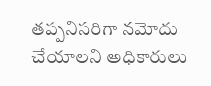తప్పనిసరిగా నమోదు చేయాలని అధికారులు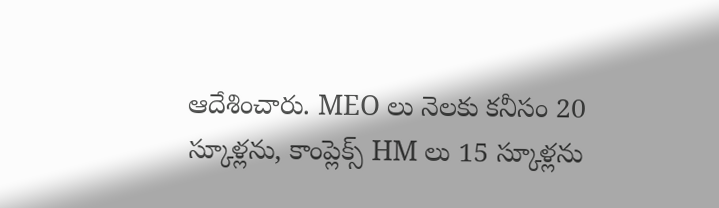ఆదేశించారు. MEO లు నెలకు కనీసం 20 స్కూళ్లను, కాంప్లెక్స్ HM లు 15 స్కూళ్లను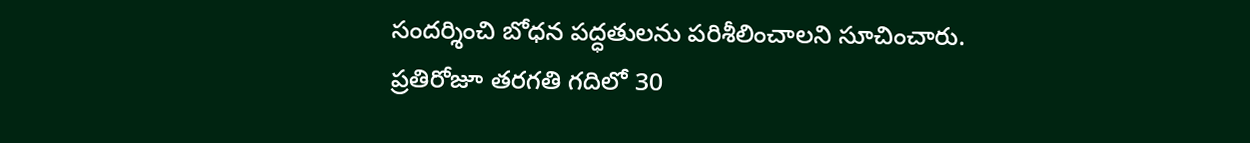సందర్శించి బోధన పద్ధతులను పరిశీలించాలని సూచించారు. ప్రతిరోజూ తరగతి గదిలో 30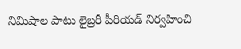నిమిషాల పాటు లైబ్రరీ పీరియడ్ నిర్వహించి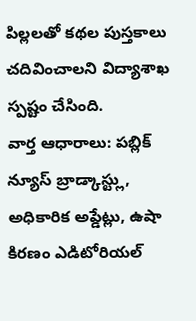పిల్లలతో కథల పుస్తకాలు చదివించాలని విద్యాశాఖ స్పష్టం చేసింది.
వార్త ఆధారాలు: పబ్లిక్ న్యూస్ బ్రాడ్కాస్ట్లు, అధికారిక అప్డేట్లు, ఉషా కిరణం ఎడిటోరియల్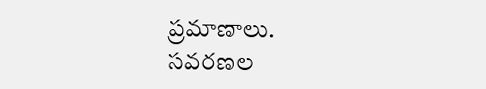ప్రమాణాలు.
సవరణల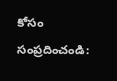కోసం సంప్రదించండి: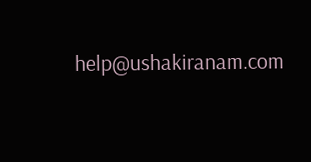help@ushakiranam.com